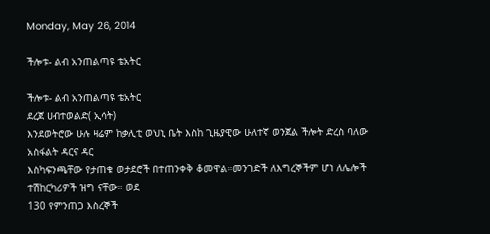Monday, May 26, 2014

ችሎቱ- ልብ አንጠልጣዩ ቴአትር

ችሎቱ- ልብ አንጠልጣዩ ቴአትር
ደረጀ ሀብተወልድ( ኢሳት)
እንደወትሮው ሁሉ ዛሬም ከቃሊቲ ወህኒ ቤት እስከ ጊዜያዊው ሁለተኛ ወንጀል ችሎት ድረስ ባለው አስፋልት ዳርና ዳር
እስካፍንጫቸው የታጠቁ ወታደሮች በተጠንቀቅ ቆመዋል።መንገድች ለእግረኞችም ሆነ ለሌሎች ተሽከርካሪዎች ዝግ ናቸው። ወደ
130 የምንጠጋ እስረኞች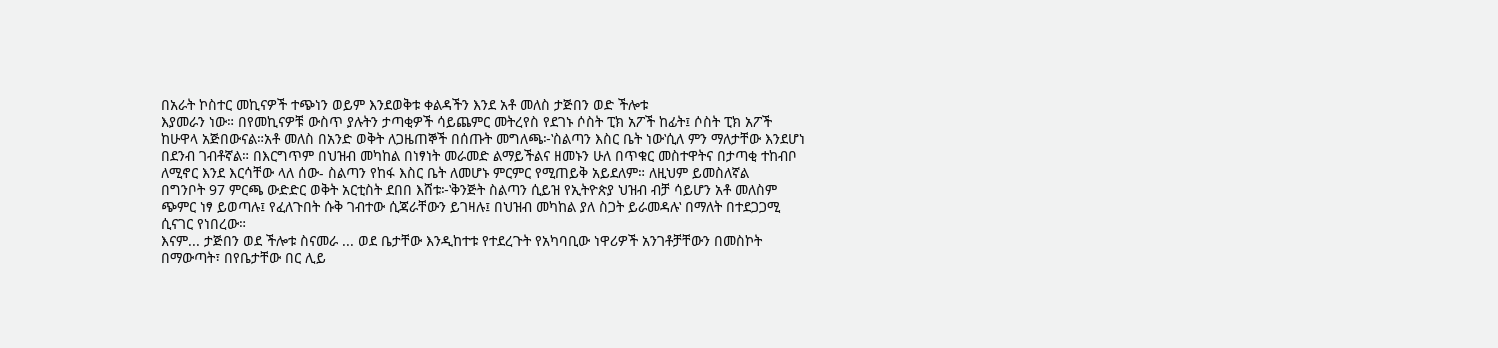በአራት ኮስተር መኪናዎች ተጭነን ወይም እንደወቅቱ ቀልዳችን እንደ አቶ መለስ ታጅበን ወድ ችሎቱ
እያመራን ነው። በየመኪናዎቹ ውስጥ ያሉትን ታጣቂዎች ሳይጨምር መትረየስ የደገኑ ሶስት ፒክ አፖች ከፊት፤ ሶስት ፒክ አፖች
ከሁዋላ አጅበውናል።አቶ መለስ በአንድ ወቅት ለጋዜጠኞች በሰጡት መግለጫ፦‛ስልጣን እስር ቤት ነው‛ሲለ ምን ማለታቸው እንደሆነ
በደንብ ገብቶኛል። በእርግጥም በህዝብ መካከል በነፃነት መራመድ ልማይችልና ዘመኑን ሁለ በጥቁር መስተዋትና በታጣቂ ተከብቦ
ለሚኖር እንደ እርሳቸው ላለ ሰው- ስልጣን የከፋ እስር ቤት ለመሆኑ ምርምር የሚጠይቅ አይደለም። ለዚህም ይመስለኛል
በግንቦት 97 ምርጫ ውድድር ወቅት አርቲስት ደበበ እሸቱ፦‛ቅንጅት ስልጣን ሲይዝ የኢትዮጵያ ህዝብ ብቻ ሳይሆን አቶ መለስም
ጭምር ነፃ ይወጣሉ፤ የፈለጉበት ሱቅ ገብተው ሲጃራቸውን ይገዛሉ፤ በህዝብ መካከል ያለ ስጋት ይራመዳሉ‛ በማለት በተደጋጋሚ
ሲናገር የነበረው።
እናም... ታጅበን ወደ ችሎቱ ስናመራ ... ወደ ቤታቸው እንዲከተቱ የተደረጉት የአካባቢው ነዋሪዎች አንገቶቻቸውን በመስኮት
በማውጣት፣ በየቤታቸው በር ሊይ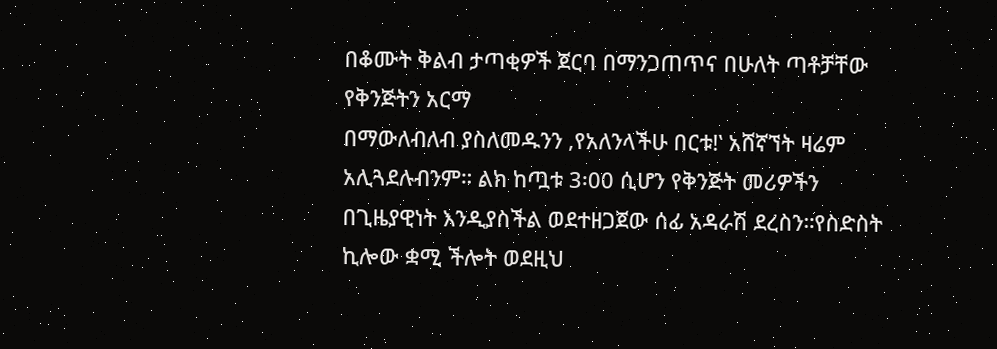በቆሙት ቅልብ ታጣቂዎች ጀርባ በማንጋጠጥና በሁለት ጣቶቻቸው የቅንጅትን አርማ
በማውለብለብ ያስለመዱንን ‚የአለንላችሁ በርቱ!‛ አሸኛኘት ዛሬም አሊጓደሉብንም። ልክ ከጧቱ 3፡00 ሲሆን የቅንጅት መሪዎችን
በጊዜያዊነት እንዲያስችል ወደተዘጋጀው ሰፊ አዳራሽ ደረስን።የስድስት ኪሎው ቋሚ ችሎት ወደዚህ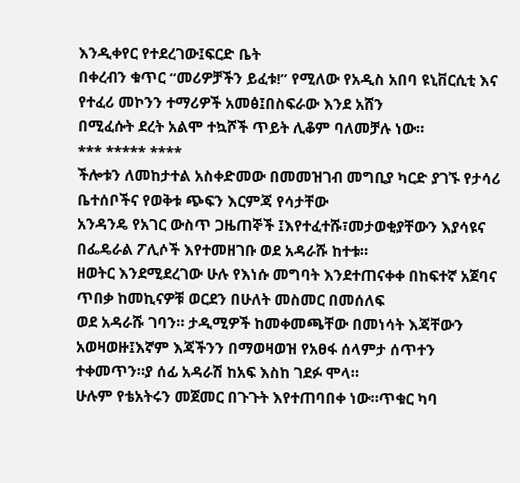እንዲቀየር የተደረገው፤ፍርድ ቤት
በቀረብን ቁጥር “መሪዎቻችን ይፈቱ!” የሚለው የአዲስ አበባ ዩኒቨርሲቲ እና የተፈሪ መኮንን ተማሪዎች አመፅ፤በስፍራው እንደ አሸን
በሚፈሱት ደረት አልሞ ተኳሾች ጥይት ሊቆም ባለመቻሉ ነው።
*** ***** ****
ችሎቱን ለመከታተል አስቀድመው በመመዝገብ መግቢያ ካርድ ያገኙ የታሳሪ ቤተሰቦችና የወቅቱ ጭፍን እርምጃ የሳታቸው
አንዳንዴ የአገር ውስጥ ጋዜጠኞች ፤እየተፈተሹ፣መታወቂያቸውን እያሳዩና በፌዴራል ፖሊሶች እየተመዘገቡ ወደ አዳራሹ ከተቱ።
ዘወትር እንደሚደረገው ሁሉ የእነሱ መግባት እንደተጠናቀቀ በከፍተኛ አጀባና ጥበቃ ከመኪናዎቹ ወርደን በሁለት መስመር በመሰለፍ
ወደ አዳራሹ ገባን። ታዲሚዎች ከመቀመጫቸው በመነሳት እጃቸውን አወዛወዙ፤እኛም እጃችንን በማወዛወዝ የአፀፋ ሰላምታ ሰጥተን ተቀመጥን።ያ ሰፊ አዳራሽ ከአፍ እስከ ገደፉ ሞላ።
ሁሉም የቴአትሩን መጀመር በጉጉት እየተጠባበቀ ነው።ጥቁር ካባ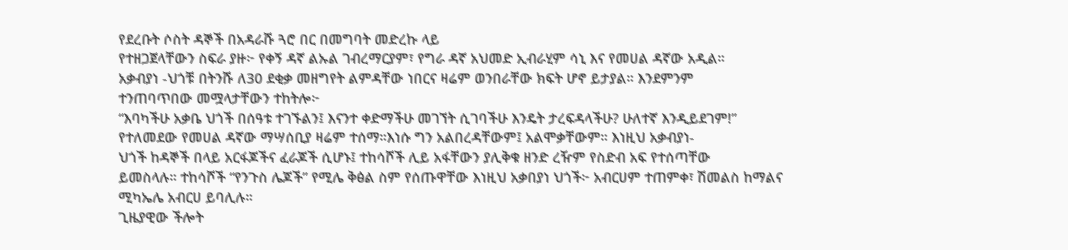የደረቡት ሶስት ዳኞች በአዳራሹ ጓሮ በር በመግባት መድረኩ ላይ
የተዘጋጀላቸውን ስፍራ ያዙ፦ የቀኝ ዳኛ ልኡል ገብረማርያም፣ የግራ ዳኛ አህመድ ኢብራሂም ሳኒ እና የመሀል ዳኛው አዲል።
አቃብያነ -ህጎቹ በትንሹ ለ30 ደቂቃ መዘግየት ልምዳቸው ነበርና ዛሬም ወንበራቸው ክፍት ሆኖ ይታያል። እንደምንም
ተንጠባጥበው መሟላታቸውን ተከትሎ፦
“እባካችሁ አቃቤ ህጎች በሰዓቱ ተገኙልን፤ እናንተ ቀድማችሁ መገኘት ሲገባችሁ እንዴት ታረፍዳላችሁ? ሁለተኛ እንዲይደገም!”
የተለመደው የመሀል ዳኛው ማሣሰቢያ ዛሬም ተሰማ።እነሱ ግን አልበረዳቸውም፤ አልሞቃቸውም። እነዚህ አቃብያነ-
ህጎች ከዳኞች በላይ አርፋጆችና ፈራጆች ሲሆኑ፤ ተከሳሾች ሊይ አፋቸውን ያሊቅቁ ዘንድ ረዥም የስድብ አፍ የተሰጣቸው
ይመስላሉ። ተከሳሾች “የንጉስ ሌጆች” የሚሌ ቅፅል ስም የሰጡዋቸው እነዚህ አቃበያነ ህጎች፦ አብርሀም ተጠምቀ፣ ሽመልስ ከማልና
ሚካኤሌ አብርሀ ይባሊሉ።
ጊዜያዊው ችሎት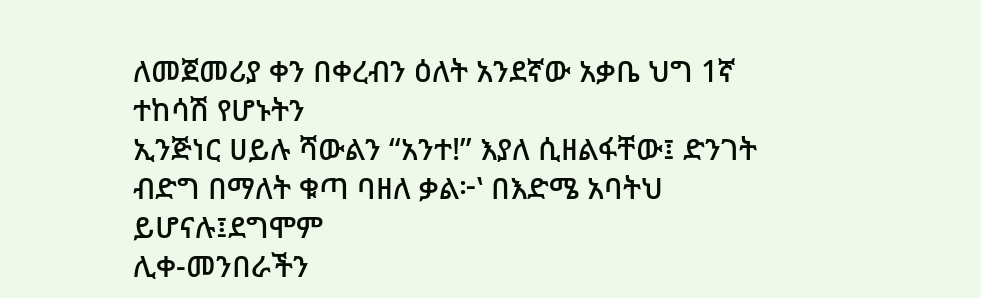ለመጀመሪያ ቀን በቀረብን ዕለት አንደኛው አቃቤ ህግ 1ኛ ተከሳሽ የሆኑትን
ኢንጅነር ሀይሉ ሻውልን “አንተ!” እያለ ሲዘልፋቸው፤ ድንገት ብድግ በማለት ቁጣ ባዘለ ቃል፦‛ በእድሜ አባትህ ይሆናሉ፤ደግሞም
ሊቀ-መንበራችን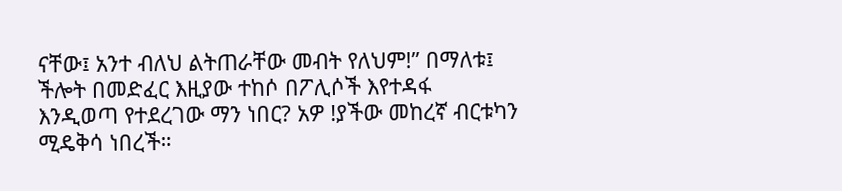ናቸው፤ አንተ ብለህ ልትጠራቸው መብት የለህም!” በማለቱ፤ ችሎት በመድፈር እዚያው ተከሶ በፖሊሶች እየተዳፋ
እንዲወጣ የተደረገው ማን ነበር? አዎ !ያችው መከረኛ ብርቱካን ሚዴቅሳ ነበረች።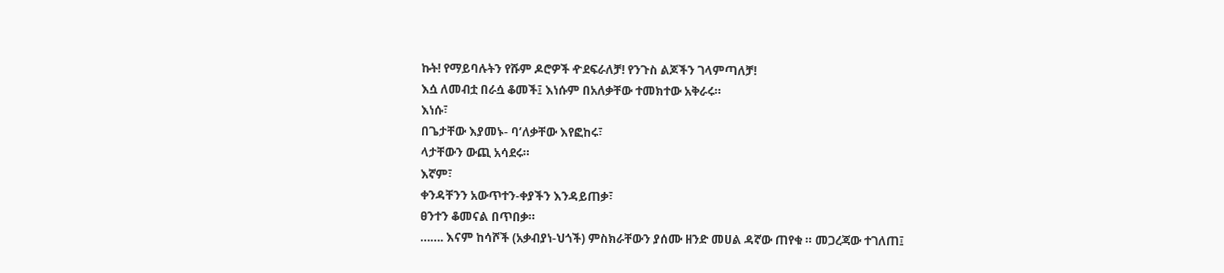ኩት! የማይባሉትን የሹም ዶሮዎች ዯደፍራለቻ! የንጉስ ልጆችን ገላምጣለቻ!
እሷ ለመብቷ በራሷ ቆመች፤ እነሱም በአለቃቸው ተመክተው አቅራሩ።
እነሱ፣
በጌታቸው እያመኑ- ባ’ለቃቸው እየፎከሩ፣
ላታቸውን ውጪ አሳደሩ።
እኛም፣
ቀንዳቸንን አውጥተን-ቀያችን እንዳይጠቃ፣
ፀንተን ቆመናል በጥበቃ።
……. እናም ከሳሾች (አቃብያነ-ህጎች) ምስክራቸውን ያሰሙ ዘንድ መሀል ዳኛው ጠየቁ ። መጋረጃው ተገለጠ፤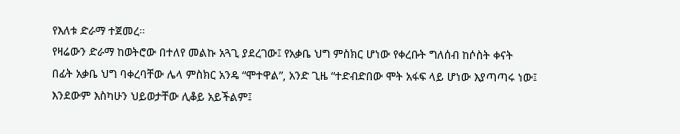የእለቱ ድራማ ተጀመረ።
የዛሬውን ድራማ ከወትሮው በተለየ መልኩ አጓጊ ያደረገው፤ የአቃቤ ህግ ምስክር ሆነው የቀረቡት ግለሰብ ከሶስት ቀናት
በፊት አቃቤ ህግ ባቀረባቸው ሌላ ምስክር አንዴ “ሞተዋል”‚ አንድ ጊዜ “ተድብድበው ሞት አፋፍ ላይ ሆነው እያጣጣሩ ነው፤
እንደውም እስካሁን ህይወታቸው ሊቆይ አይችልም፤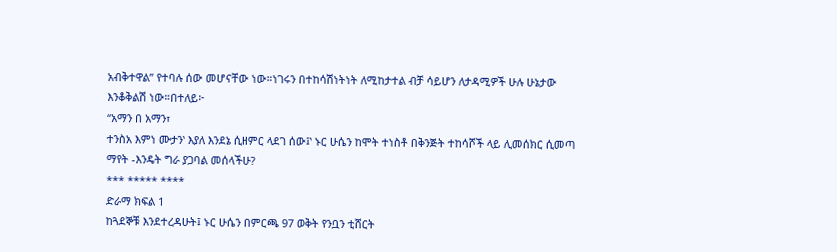አብቅተዋል” የተባሉ ሰው መሆናቸው ነው።ነገሩን በተከሳሽነትነት ለሚከታተል ብቻ ሳይሆን ለታዳሚዎች ሁሉ ሁኔታው እንቆቅልሽ ነው።በተለይ፦
“አማን በ አማን፣
ተንስአ እምነ ሙታን‛ እያለ እንደኔ ሲዘምር ላደገ ሰው፤‛ ኑር ሁሴን ከሞት ተነስቶ በቅንጅት ተከሳሾች ላይ ሊመሰክር ሲመጣ ማየት -እንዴት ግራ ያጋባል መሰላችሁ?
*** ***** ****
ድራማ ክፍል 1
ከጓደኞቹ እንደተረዳሁት፤ ኑር ሁሴን በምርጫ 97 ወቅት የንቧን ቲሸርት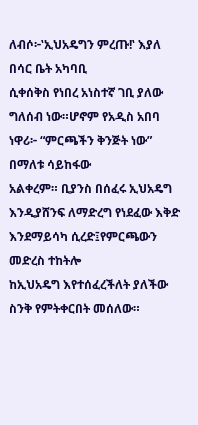ለብሶ፦‛ኢህአዴግን ምረጡ!‛ እያለ በሳር ቤት አካባቢ
ሲቀሰቅስ የነበረ አነስተኛ ገቢ ያለው ግለሰብ ነው።ሆኖም የአዲስ አበባ ነዋሪ፦ “ምርጫችን ቅንጅት ነው” በማለቱ ሳይከፋው
አልቀረም። ቢያንስ በሰፈሩ ኢህአዴግ እንዲያሸንፍ ለማድረግ የነደፈው እቅድ እንደማይሳካ ሲረድ፤የምርጫውን መድረስ ተከትሎ
ከኢህአዴግ እየተሰፈረችለት ያለችው ስንቅ የምትቀርበት መሰለው።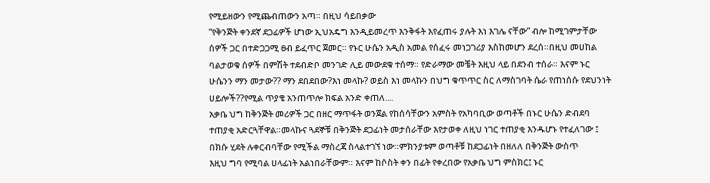የሚይዘውን የሚጨብጠውን አጣ። በዚህ ሳይበቃው
“የቅንጅት ቀንደኛ ደጋፊዎች ሆነው ኢህአዴግ እንዲይመረጥ እንቅፋት እየፈጠሩ ያሉት እነ እገሌ ናቸው” ብሎ ከሚገምታቸው
ሰዎች ጋር በተድጋጋሚ ፀብ ይፈጥር ጀመር። የኑር ሁሴን አዲስ አመል የሰፈሩ መነጋገሪያ እስከመሆን ደረሰ።በዚህ መሀከል
ባልታወቁ ሰዎች በምሽት ተደብድቦ መንገድ ሊይ መውደቁ ተሰማ። የድራማው መቼት እዚህ ላይ በደንብ ተሰራ። እናም ኑር
ሁሴንን ማን መታው?? ማን ደበደበው?እነ መላኩ? ወይስ እነ መላኩን በህግ ቁጥጥር ስር ለማስገባት ሴራ የጠነሰሱ የደህንነት
ሀይሎች??የሚል ጥያቄ አንጠጥሎ ክፍል አንድ ቀጠለ....
አቃቤ ህግ ከቅንጅት መሪዎች ጋር በዘር ማጥፋት ወንጀል የከሰሳቸውን አምስት የአካባቢው ወጣቶች በኑር ሁሴን ድብደባ
ተጠያቂ አድርጓቸዋል።መላኩና ጓደኞቹ በቅንጅት ደጋፊነት መታሰራቸው እየታወቀ ለዚህ ነገር ተጠያቂ እንዱሆኑ የተፈለገው ፤
በክሱ ሂደት ሉቀርብባቸው የሚችል ማስረጃ ስላልተገኘ ነው።ምክንያቱም ወጣቶቹ ከደጋፊነት በዘለለ በቅንጅት ውስጥ
እዚህ ግባ የሚባል ሀላፊነት አልነበራቸውም። እናም ከሶስት ቀን በፊት የቀረበው የአቃቤ ህግ ምስክር፤ ኑር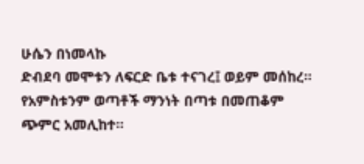ሁሴን በነመላኩ
ድብደባ መሞቱን ለፍርድ ቤቱ ተናገረ፤ ወይም መሰከረ። የአምስቱንም ወጣቶች ማንነት በጣቱ በመጠቆም ጭምር አመሊከተ።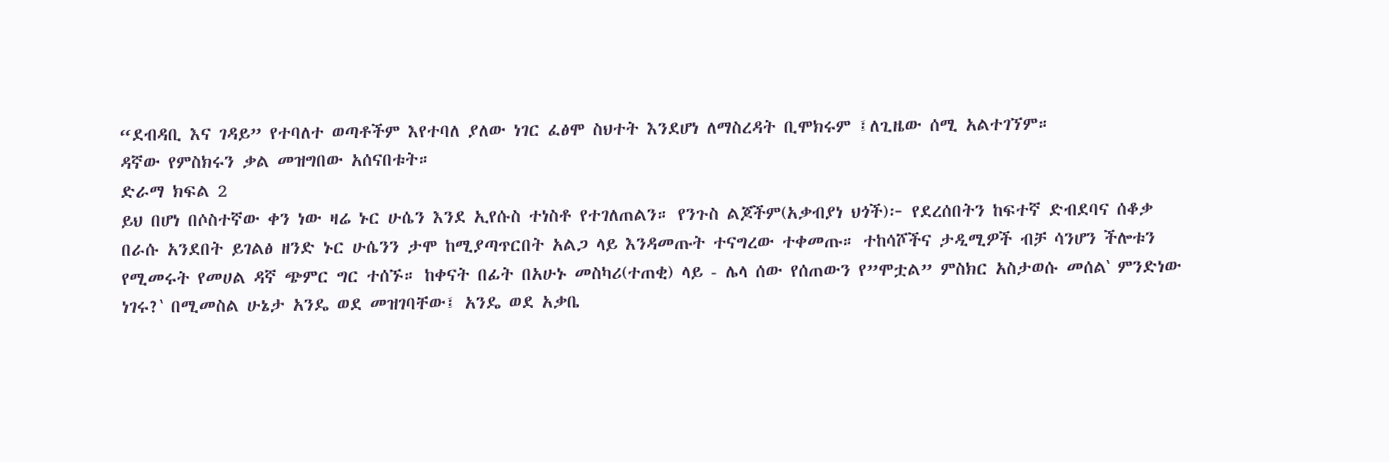“ደብዳቢ እና ገዳይ” የተባለተ ወጣቶችም እየተባለ ያለው ነገር ፈፅሞ ስህተት እንደሆነ ለማስረዳት ቢሞክሩም ፤ለጊዜው ሰሚ አልተገኘም።
ዳኛው የምስክሩን ቃል መዝግበው አሰናበቱት።
ድራማ ክፍል 2
ይህ በሆነ በሶስተኛው ቀን ነው ዛሬ ኑር ሁሴን እንደ ኢየሱስ ተነስቶ የተገለጠልን። የንጉስ ልጆችም(አቃብያነ ህጎች)፦ የደረሰበትን ከፍተኛ ድብደባና ሰቆቃ በራሱ አንደበት ይገልፅ ዘንድ ኑር ሁሴንን ታሞ ከሚያጣጥርበት አልጋ ላይ እንዳመጡት ተናግረው ተቀመጡ። ተከሳሾችና ታዲሚዎች ብቻ ሳንሆን ችሎቱን የሚመሩት የመሀል ዳኛ ጭምር ግር ተሰኙ። ከቀናት በፊት በአሁኑ መስካሪ(ተጠቂ) ላይ - ሌላ ሰው የሰጠውን የ”ሞቷል” ምስክር አስታወሱ መሰል‛ ምንድነው ነገሩ?‛ በሚመስል ሁኔታ አንዴ ወደ መዝገባቸው፤ አንዴ ወደ አቃቤ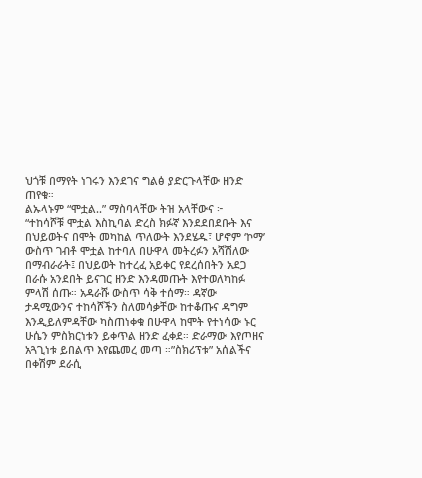ህጎቹ በማየት ነገሩን እንደገና ግልፅ ያድርጉላቸው ዘንድ ጠየቁ።
ልኡላኑም “ሞቷል..” ማስባላቸው ትዝ አላቸውና ፦
“ተከሳሾቹ ሞቷል እስኪባል ድረስ ክፉኛ እንደደበደቡት እና በህይወትና በሞት መካከል ጥለውት እንደሄዱ፣ ሆኖም ‘ኮማ’ ውስጥ ገብቶ ሞቷል ከተባለ በሁዋላ መትረፉን አሻሽለው በማብራራት፤ በህይወት ከተረፈ አይቀር የደረሰበትን አደጋ በራሱ አንደበት ይናገር ዘንድ እንዳመጡት እየተወለካከፉ ምላሽ ሰጡ። አዳራሹ ውስጥ ሳቅ ተሰማ። ዳኛው ታዳሚውንና ተከሳሾችን ስለመሳቃቸው ከተቆጡና ዳግም እንዲይለምዳቸው ካስጠነቀቁ በሁዋላ ከሞት የተነሳው ኑር ሁሴን ምስክርነቱን ይቀጥል ዘንድ ፈቀደ። ድራማው እየጦዘና አጓጊነቱ ይበልጥ እየጨመረ መጣ ።”ስክሪፕቱ” አሰልችና በቀሽም ደራሲ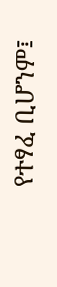የተፃፈ ቢሆንም፤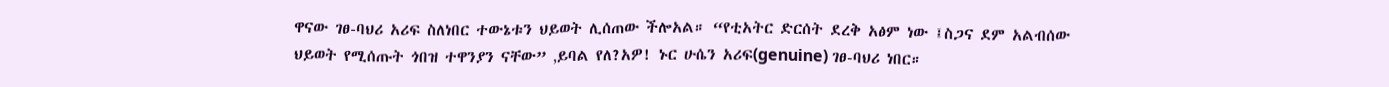ዋናው ገፀ-ባህሪ አሪፍ ስለነበር ተውኔቱን ህይወት ሊሰጠው ችሎአል። “የቲአትር ድርሰት ደረቅ አፅም ነው ፤ስጋና ደም አልብሰው ህይወት የሚሰጡት ጎበዝ ተዋንያን ናቸው” ‚ይባል የለ?አዎ! ኑር ሁሴን አሪፍ(genuine) ገፀ-ባህሪ ነበር።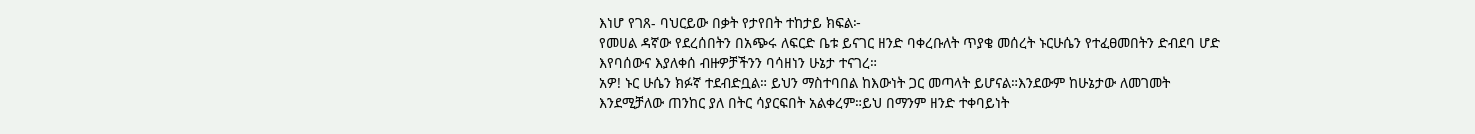እነሆ የገጸ- ባህርይው በቃት የታየበት ተከታይ ክፍል፦
የመሀል ዳኛው የደረሰበትን በአጭሩ ለፍርድ ቤቱ ይናገር ዘንድ ባቀረቡለት ጥያቄ መሰረት ኑርሁሴን የተፈፀመበትን ድብደባ ሆድ
እየባሰውና እያለቀሰ ብዙዎቻችንን ባሳዘነን ሁኔታ ተናገረ።
አዎ! ኑር ሁሴን ክፉኛ ተደብድቧል። ይህን ማስተባበል ከእውነት ጋር መጣላት ይሆናል።እንደውም ከሁኔታው ለመገመት
እንደሚቻለው ጠንከር ያለ በትር ሳያርፍበት አልቀረም።ይህ በማንም ዘንድ ተቀባይነት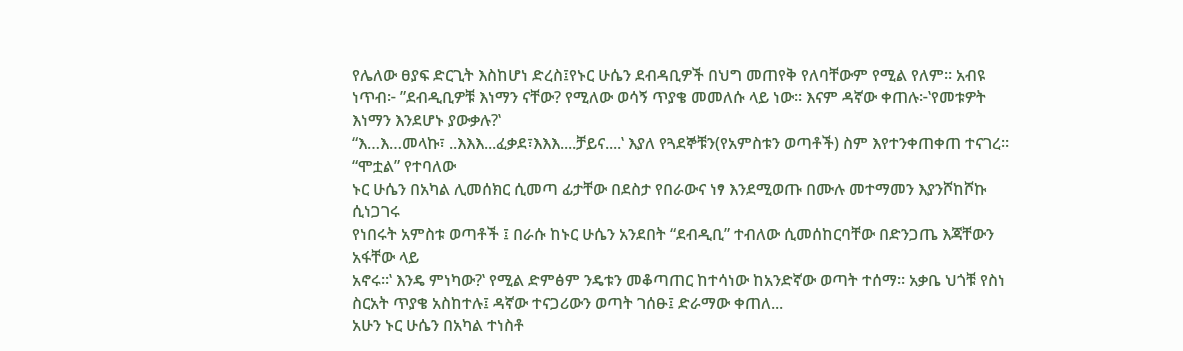የሌለው ፀያፍ ድርጊት እስከሆነ ድረስ፤የኑር ሁሴን ደብዳቢዎች በህግ መጠየቅ የለባቸውም የሚል የለም። አብዩ ነጥብ፦ ”ደብዲቢዎቹ እነማን ናቸው? የሚለው ወሳኝ ጥያቄ መመለሱ ላይ ነው። እናም ዳኛው ቀጠሉ፦‛የመቱዎት እነማን እንደሆኑ ያውቃሉ?‛
“እ…እ…መላኩ፣ ..እእእ...ፈቃደ፣እእእ....ቻይና....‛ እያለ የጓደኞቹን(የአምስቱን ወጣቶች) ስም እየተንቀጠቀጠ ተናገረ። “ሞቷል” የተባለው
ኑር ሁሴን በአካል ሊመሰክር ሲመጣ ፊታቸው በደስታ የበራውና ነፃ እንደሚወጡ በሙሉ መተማመን እያንሾከሾኩ ሲነጋገሩ
የነበሩት አምስቱ ወጣቶች ፤ በራሱ ከኑር ሁሴን አንደበት “ደብዲቢ” ተብለው ሲመሰከርባቸው በድንጋጤ እጃቸውን አፋቸው ላይ
አኖሩ።‛ እንዴ ምነካው?‛ የሚል ድምፅም ንዴቱን መቆጣጠር ከተሳነው ከአንድኛው ወጣት ተሰማ። አቃቤ ህጎቹ የስነ
ስርአት ጥያቄ አስከተሉ፤ ዳኛው ተናጋሪውን ወጣት ገሰፁ፤ ድራማው ቀጠለ...
አሁን ኑር ሁሴን በአካል ተነስቶ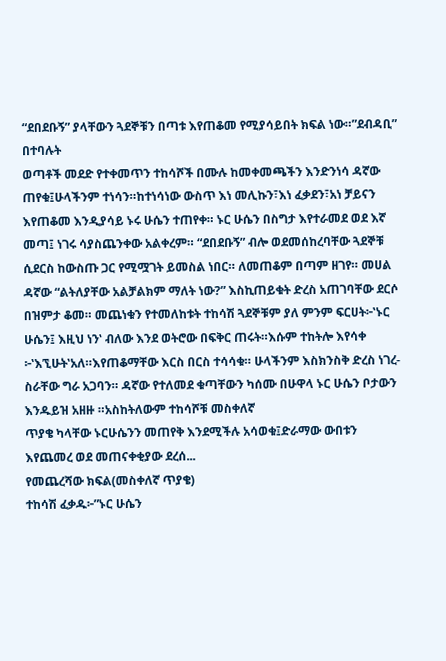“ደበደቡኝ” ያላቸውን ጓደኞቹን በጣቱ እየጠቆመ የሚያሳይበት ክፍል ነው።”ደብዳቢ” በተባሉት
ወጣቶች መደድ የተቀመጥን ተከሳሾች በሙሉ ከመቀመጫችን እንድንነሳ ዳኛው ጠየቁ፤ሁላችንም ተነሳን።ከተነሳነው ውስጥ እነ መሊኩን፣እነ ፈቃደን፣አነ ቻይናን እየጠቆመ እንዲያሳይ ኑሩ ሁሴን ተጠየቀ። ኑር ሁሴን በስግታ እየተራመደ ወደ እኛ መጣ፤ ነገሩ ሳያስጨንቀው አልቀረም። “ደበደቡኝ” ብሎ ወደመሰከረባቸው ጓደኞቹ ሲደርስ ከውስጡ ጋር የሚሟገት ይመስል ነበር። ለመጠቆም በጣም ዘገየ። መሀል ዳኛው “ልትለያቸው አልቻልክም ማለት ነው?” እስኪጠይቁት ድረስ አጠገባቸው ደርሶ በዝምታ ቆመ። መጨነቁን የተመለከቱት ተከሳሽ ጓደኞቹም ያለ ምንም ፍርሀት፦‛ኑር ሁሴን፤ እዚህ ነን‛ ብለው እንደ ወትሮው በፍቅር ጠሩት።እሱም ተከትሎ እየሳቀ ፦‛እኚሁት‛አለ።እየጠቆማቸው እርስ በርስ ተሳሳቁ። ሁላችንም እስክንስቅ ድረስ ነገረ-ስራቸው ግራ አጋባን። ዳኛው የተለመደ ቁጣቸውን ካሰሙ በሁዋላ ኑር ሁሴን ቦታውን እንዱይዝ አዘዙ ።አስከትለውም ተከሳሾቹ መስቀለኛ
ጥያቄ ካላቸው ኑርሁሴንን መጠየቅ እንደሚችሉ አሳወቁ፤ድራማው ውበቱን እየጨመረ ወደ መጠናቀቂያው ደረሰ...
የመጨረሻው ክፍል(መስቀለኛ ጥያቄ)
ተከሳሽ ፈቃዱ፦”ኑር ሁሴን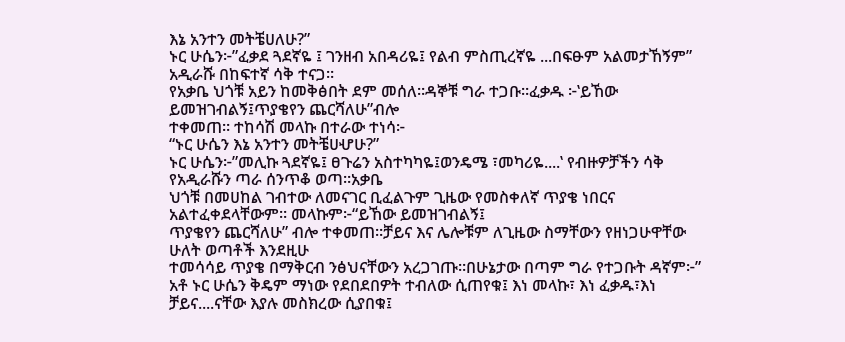እኔ አንተን መትቼሀለሁ?”
ኑር ሁሴን፦”ፈቃደ ጓደኛዬ ፤ ገንዘብ አበዳሪዬ፤ የልብ ምስጢረኛዬ ...በፍፁም አልመታኸኝም” አዲራሹ በከፍተኛ ሳቅ ተናጋ።
የአቃቤ ህጎቹ አይን ከመቅፅበት ደም መሰለ።ዳኞቹ ግራ ተጋቡ።ፈቃዱ ፦‛ይኸው ይመዝገብልኝ፤ጥያቄየን ጨርሻለሁ”ብሎ
ተቀመጠ። ተከሳሽ መላኩ በተራው ተነሳ፦
“ኑር ሁሴን እኔ አንተን መትቼሀሇሁ?”
ኑር ሁሴን፦”መሊኩ ጓደኛዬ፤ ፀጉሬን አስተካካዬ፤ወንዴሜ ፣መካሪዬ....‛ የብዙዎቻችን ሳቅ የአዲራሹን ጣራ ሰንጥቆ ወጣ።አቃቤ
ህጎቹ በመሀከል ገብተው ለመናገር ቢፈልጉም ጊዜው የመስቀለኛ ጥያቄ ነበርና አልተፈቀደላቸውም። መላኩም፦“ይኸው ይመዝገብልኝ፤
ጥያቄየን ጨርሻለሁ” ብሎ ተቀመጠ።ቻይና እና ሌሎቹም ለጊዜው ስማቸውን የዘነጋሁዋቸው ሁለት ወጣቶች እንደዚሁ
ተመሳሳይ ጥያቄ በማቅርብ ንፅህናቸውን አረጋገጡ።በሁኔታው በጣም ግራ የተጋቡት ዳኛም፦” አቶ ኑር ሁሴን ቅዴም ማነው የደበደበዎት ተብለው ሲጠየቁ፤ እነ መላኩ፣ እነ ፈቃዱ፣እነ ቻይና....ናቸው እያሉ መስክረው ሲያበቁ፤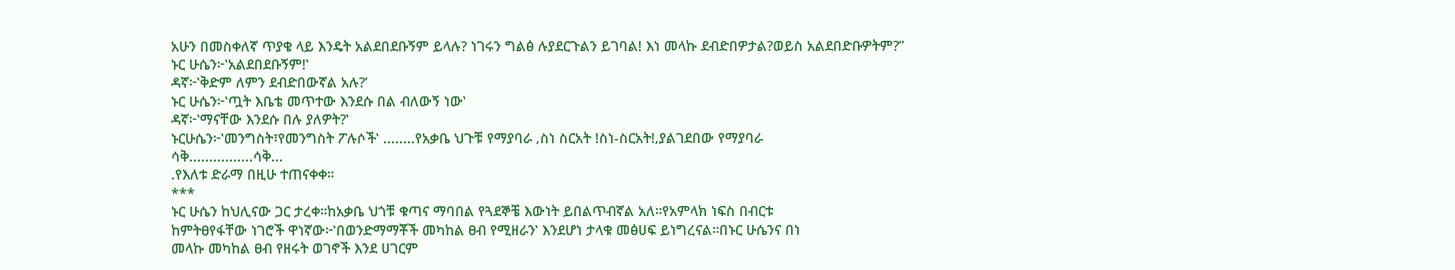አሁን በመስቀለኛ ጥያቄ ላይ እንዴት አልደበደቡኝም ይላሉ? ነገሩን ግልፅ ሉያደርጉልን ይገባል! እነ መላኩ ደብድበዎታል?ወይስ አልደበድቡዎትም?”
ኑር ሁሴን፦‛አልደበደቡኝም!‛
ዳኛ፦‛ቅድም ለምን ደብድበውኛል አሉ?’
ኑር ሁሴን፦‛ጧት እቤቴ መጥተው እንደሱ በል ብለውኝ ነው‛
ዳኛ፦‛ማናቸው እንደሱ በሉ ያለዎት?‛
ኑርሁሴን፦‛መንግስት፣የመንግስት ፖሉሶች‛ ........የአቃቤ ህጉቹ የማያባራ ‚ስነ ስርአት !ስነ-ስርአት!‚ያልገደበው የማያባራ
ሳቅ................ሳቅ...
.የእለቱ ድራማ በዚሁ ተጠናቀቀ።
***
ኑር ሁሴን ከህሊናው ጋር ታረቀ።ከአቃቤ ህጎቹ ቁጣና ማባበል የጓደኞቼ እውነት ይበልጥብኛል አለ።የአምላክ ነፍስ በብርቱ
ከምትፀየፋቸው ነገሮች ዋነኛው፦‛በወንድማማቾች መካከል ፀብ የሚዘራን‛ እንደሆነ ታላቁ መፅሀፍ ይነግረናል።በኑር ሁሴንና በነ
መላኩ መካከል ፀብ የዘሩት ወገኖች እንደ ሀገርም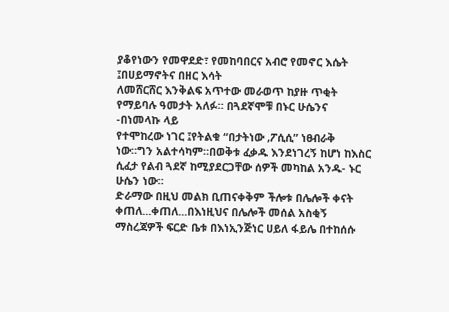ያቆየነውን የመዋደድ፣ የመከባበርና አብሮ የመኖር እሴት ፤በሀይማኖትና በዘር እሳት
ለመሸርሸር እንቅልፍ አጥተው መራወጥ ከያዙ ጥቂት የማይባሉ ዓመታት አለፉ። በጓደኛሞቹ በኑር ሁሴንና -በነመላኩ ላይ
የተሞከረው ነገር ፤የትልቁ “በታትነው ‚ፖሲሲ” ነፀብራቅ ነው።ግን አልተሳካም።በወቅቱ ፈቃዱ እንደነገረኝ ከሆነ ከእስር ሲፈታ የልብ ጓደኛ ከሚያደርጋቸው ሰዎች መካከል አንዱ- ኑር ሁሴን ነው።
ድራማው በዚህ መልክ ቢጠናቀቅም ችሎቱ በሌሎች ቀናት ቀጠለ...ቀጠለ...በእነዚህና በሌሎች መሰል አስቂኝ ማስረጃዎች ፍርድ ቤቱ በእነኢንጅነር ሀይለ ፋይሌ በተከሰሱ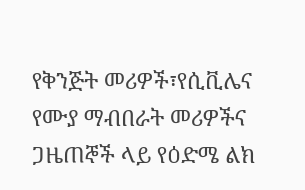የቅንጅት መሪዎች፣የሲቪሌና የሙያ ማብበራት መሪዎችና ጋዜጠኞች ላይ የዕድሜ ልክ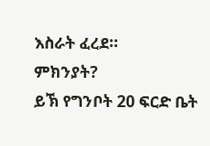እስራት ፈረደ።
ምክንያት?
ይኽ የግንቦት 20 ፍርድ ቤት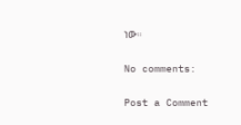ነው።

No comments:

Post a Comment